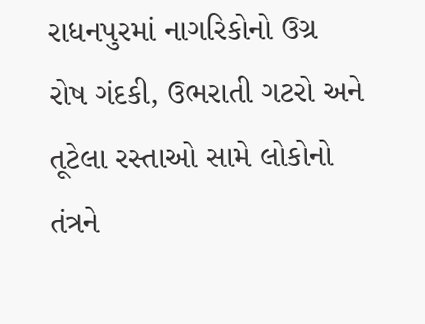રાધનપુરમાં નાગરિકોનો ઉગ્ર રોષ ગંદકી, ઉભરાતી ગટરો અને તૂટેલા રસ્તાઓ સામે લોકોનો તંત્રને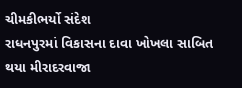ચીમકીભર્યો સંદેશ
રાધનપુરમાં વિકાસના દાવા ખોખલા સાબિત થયા મીરાદરવાજા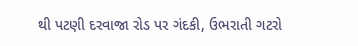થી પટણી દરવાજા રોડ પર ગંદકી, ઉભરાતી ગટરો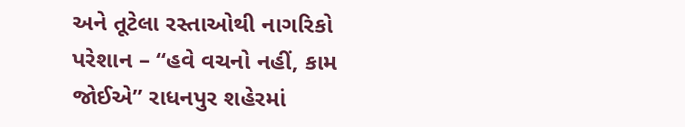અને તૂટેલા રસ્તાઓથી નાગરિકો પરેશાન – “હવે વચનો નહીં, કામ જોઈએ” રાધનપુર શહેરમાં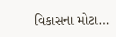વિકાસના મોટા…